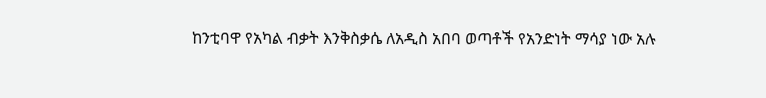ከንቲባዋ የአካል ብቃት እንቅስቃሴ ለአዲስ አበባ ወጣቶች የአንድነት ማሳያ ነው አሉ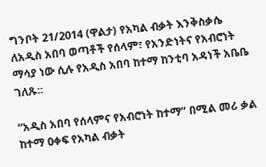ግንቦት 21/2014 (ዋልታ) የአካል ብቃት እንቅስቃሴ ለአዲስ አበባ ወጣቶች የሰላም፣ የአንድነትና የአብሮነት ማሳያ ነው ሲሉ የአዲስ አበባ ከተማ ከንቲባ አዳነች አቤቤ ገለጹ፡፡

“አዲስ አበባ የሰላምና የአብሮነት ከተማ” በሚል መሪ ቃል ከተማ ዐቀፍ የአካል ብቃት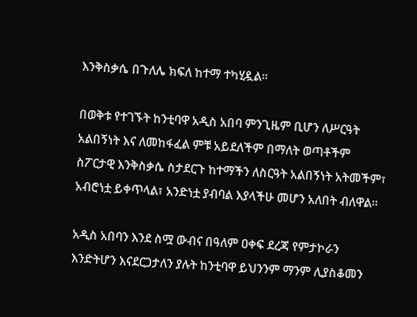እንቅስቃሴ በጉለሌ ክፍለ ከተማ ተካሂዷል፡፡

በወቅቱ የተገኙት ከንቲባዋ አዲስ አበባ ምንጊዜም ቢሆን ለሥርዓት አልበኝነት እና ለመከፋፈል ምቹ አይደለችም በማለት ወጣቶችም ስፖርታዊ እንቅስቃሴ ስታደርጉ ከተማችን ለስርዓት አልበኝነት አትመችም፣ አብሮነቷ ይቀጥላል፣ አንድነቷ ያብባል እያላችሁ መሆን አለበት ብለዋል፡፡

አዲስ አበባን እንደ ስሟ ውብና በዓለም ዐቀፍ ደረጃ የምታኮራን እንድትሆን እናደርጋታለን ያሉት ከንቲባዋ ይህንንም ማንም ሊያስቆመን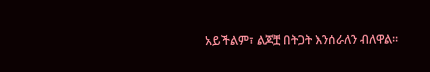አይችልም፣ ልጆቿ በትጋት እንሰራለን ብለዋል፡፡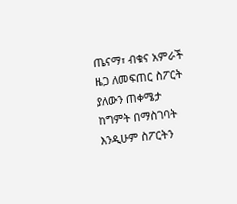ጤናማ፣ ብቁና አምራች ዜጋ ለመፍጠር ስፖርት ያለውን ጠቀሜታ ከግምት በማስገባት እንዲሁም ስፖርትን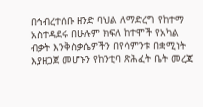በኅብረተሰቡ ዘንድ ባህል ለማድረግ የከተማ አስተዳደሩ በሁሉም ክፍለ ከተሞች የአካል ብቃት እንቅስቃሴዎችን በየሳምንቱ በቋሚነት እያዘጋጀ መሆኑን የከንቲባ ጽሕፈት ቤት መረጃ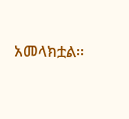አመላክቷል፡፡